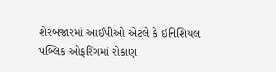શેરબજારમાં આઈપીઓ એટલે કે ઇનિશિયલ પબ્લિક ઓફરિંગમાં રોકાણ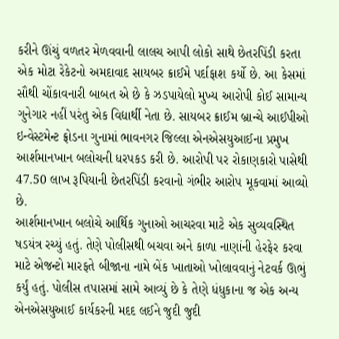કરીને ઊંચું વળતર મેળવવાની લાલચ આપી લોકો સાથે છેતરપિંડી કરતા એક મોટા રેકેટનો અમદાવાદ સાયબર ક્રાઈમે પર્દાફાશ કર્યો છે. આ કેસમાં સૌથી ચોંકાવનારી બાબત એ છે કે ઝડપાયેલો મુખ્ય આરોપી કોઈ સામાન્ય ગુનેગાર નહીં પરંતુ એક વિદ્યાર્થી નેતા છે. સાયબર ક્રાઈમ બ્રાન્ચે આઈપીઓ ઇન્વેસ્ટમેન્ટ ફ્રોડના ગુનામાં ભાવનગર જિલ્લા એનએસયુઆઈના પ્રમુખ આર્શમાનખાન બલોચની ધરપકડ કરી છે. આરોપી પર રોકાણકારો પાસેથી 47.50 લાખ રૂપિયાની છેતરપિંડી કરવાનો ગંભીર આરોપ મૂકવામાં આવ્યો છે.
આર્શમાનખાન બલોચે આર્થિક ગુનાઓ આચરવા માટે એક સુવ્યવસ્થિત ષડયંત્ર રચ્યું હતું. તેણે પોલીસથી બચવા અને કાળા નાણાંની હેરફેર કરવા માટે એજન્ટો મારફતે બીજાના નામે બેંક ખાતાઓ ખોલાવવાનું નેટવર્ક ઊભું કર્યું હતું. પોલીસ તપાસમાં સામે આવ્યું છે કે તેણે ધંધુકાના જ એક અન્ય એનએસયુઆઈ કાર્યકરની મદદ લઈને જુદી જુદી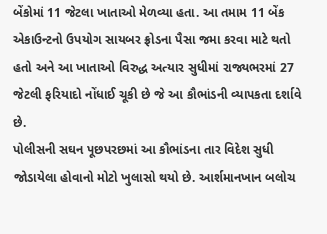બેંકોમાં 11 જેટલા ખાતાઓ મેળવ્યા હતા. આ તમામ 11 બેંક એકાઉન્ટનો ઉપયોગ સાયબર ફ્રોડના પૈસા જમા કરવા માટે થતો હતો અને આ ખાતાઓ વિરુદ્ધ અત્યાર સુધીમાં રાજ્યભરમાં 27 જેટલી ફરિયાદો નોંધાઈ ચૂકી છે જે આ કૌભાંડની વ્યાપકતા દર્શાવે છે.
પોલીસની સઘન પૂછપરછમાં આ કૌભાંડના તાર વિદેશ સુધી જોડાયેલા હોવાનો મોટો ખુલાસો થયો છે. આર્શમાનખાન બલોચ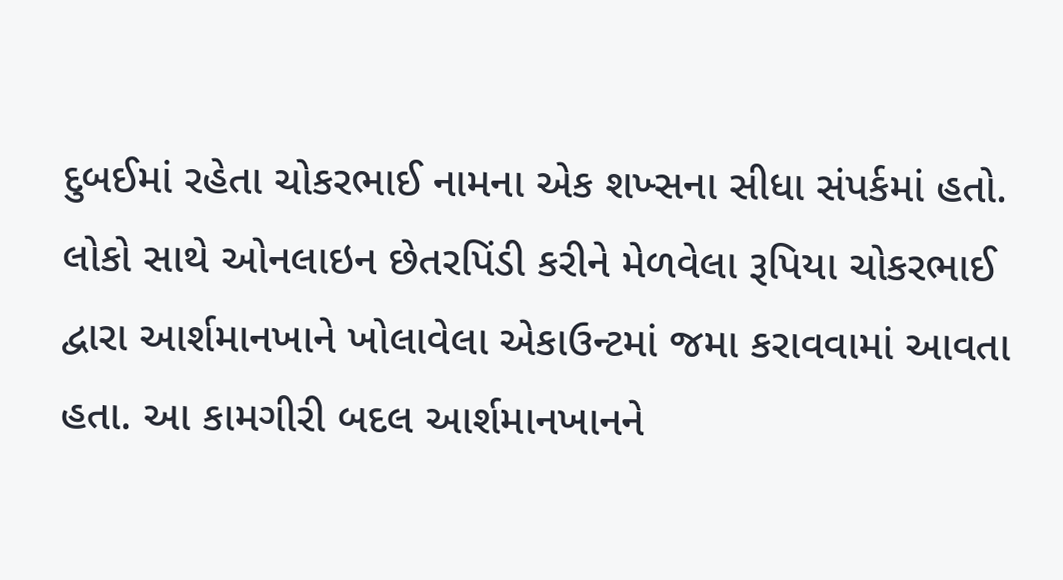દુબઈમાં રહેતા ચોકરભાઈ નામના એક શખ્સના સીધા સંપર્કમાં હતો. લોકો સાથે ઓનલાઇન છેતરપિંડી કરીને મેળવેલા રૂપિયા ચોકરભાઈ દ્વારા આર્શમાનખાને ખોલાવેલા એકાઉન્ટમાં જમા કરાવવામાં આવતા હતા. આ કામગીરી બદલ આર્શમાનખાનને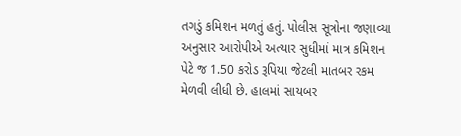તગડું કમિશન મળતું હતું. પોલીસ સૂત્રોના જણાવ્યા અનુસાર આરોપીએ અત્યાર સુધીમાં માત્ર કમિશન પેટે જ 1.50 કરોડ રૂપિયા જેટલી માતબર રકમ મેળવી લીધી છે. હાલમાં સાયબર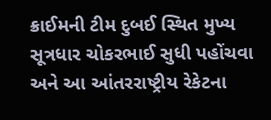ક્રાઈમની ટીમ દુબઈ સ્થિત મુખ્ય સૂત્રધાર ચોકરભાઈ સુધી પહોંચવા અને આ આંતરરાષ્ટ્રીય રેકેટના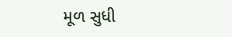મૂળ સુધી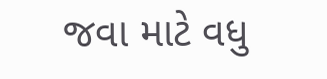જવા માટે વધુ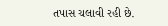તપાસ ચલાવી રહી છે.